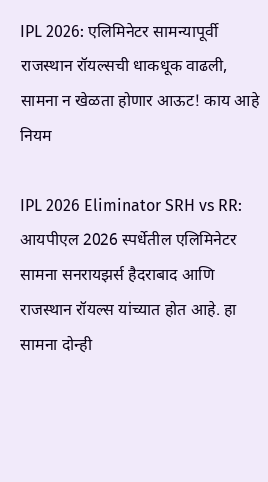IPL 2026: एलिमिनेटर सामन्यापूर्वी राजस्थान रॉयल्सची धाकधूक वाढली, सामना न खेळता होणार आऊट! काय आहे नियम

IPL 2026 Eliminator SRH vs RR: आयपीएल 2026 स्पर्धेतील एलिमिनेटर सामना सनरायझर्स हैदराबाद आणि राजस्थान रॉयल्स यांच्यात होत आहे. हा सामना दोन्ही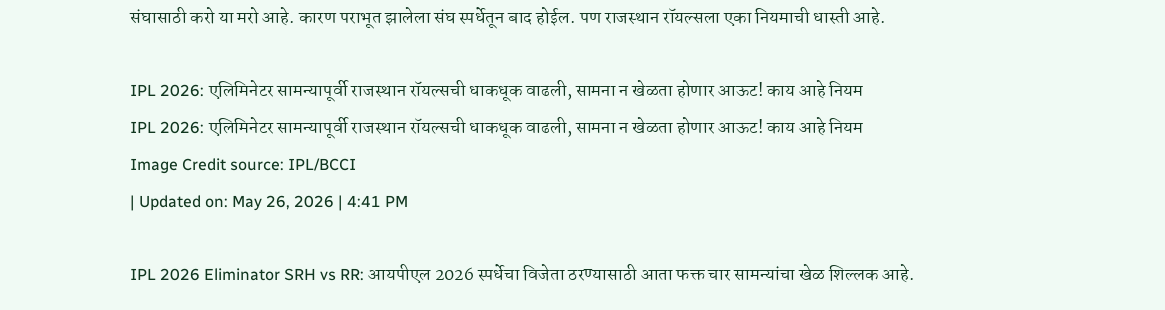संघासाठी करो या मरो आहे. कारण पराभूत झालेला संघ स्पर्धेतून बाद होईल. पण राजस्थान रॉयल्सला एका नियमाची धास्ती आहे.

IPL 2026: एलिमिनेटर सामन्यापूर्वी राजस्थान रॉयल्सची धाकधूक वाढली, सामना न खेळता होणार आऊट! काय आहे नियम
IPL 2026: एलिमिनेटर सामन्यापूर्वी राजस्थान रॉयल्सची धाकधूक वाढली, सामना न खेळता होणार आऊट! काय आहे नियम
Image Credit source: IPL/BCCI
| Updated on: May 26, 2026 | 4:41 PM

IPL 2026 Eliminator SRH vs RR: आयपीएल 2026 स्पर्धेचा विजेता ठरण्यासाठी आता फक्त चार सामन्यांचा खेळ शिल्लक आहे.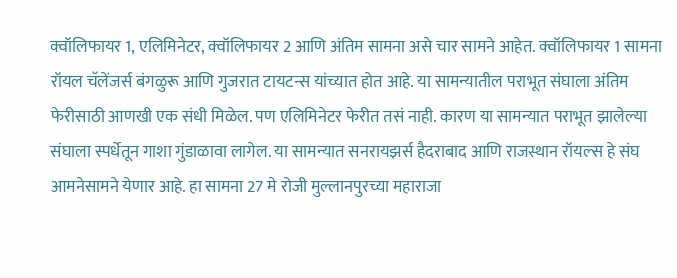क्वॉलिफायर 1, एलिमिनेटर, क्वॉलिफायर 2 आणि अंतिम सामना असे चार सामने आहेत. क्वॉलिफायर 1 सामना रॉयल चॅलेंजर्स बंगळुरू आणि गुजरात टायटन्स यांच्यात होत आहे. या सामन्यातील पराभूत संघाला अंतिम फेरीसाठी आणखी एक संधी मिळेल. पण एलिमिनेटर फेरीत तसं नाही. कारण या सामन्यात पराभूत झालेल्या संघाला स्पर्धेतून गाशा गुंडाळावा लागेल. या सामन्यात सनरायझर्स हैदराबाद आणि राजस्थान रॉयल्स हे संघ आमनेसामने येणार आहे. हा सामना 27 मे रोजी मुल्लानपुरच्या महाराजा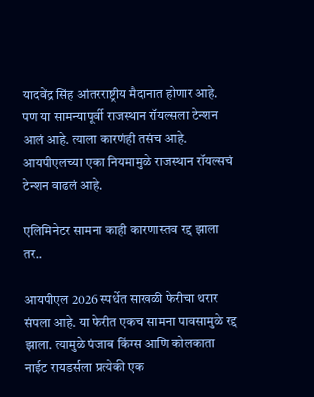यादवेंद्र सिंह आंतरराष्ट्रीय मैदानात होणार आहे. पण या सामन्यापूर्वी राजस्थान रॉयल्सला टेन्शन आलं आहे. त्याला कारणंही तसंच आहे. आयपीएलच्या एका नियमामुळे राजस्थान रॉयल्सचं टेन्शन वाढलं आहे.

एलिमिनेटर सामना काही कारणास्तव रद्द झाला तर..

आयपीएल 2026 स्पर्धेत साखळी फेरीचा थरार संपला आहे. या फेरीत एकच सामना पावसामुळे रद्द झाला. त्यामुळे पंजाब किंग्स आणि कोलकाता नाईट रायडर्सला प्रत्येकी एक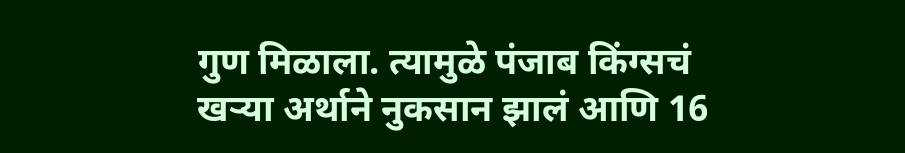गुण मिळाला. त्यामुळे पंजाब किंग्सचं खऱ्या अर्थाने नुकसान झालं आणि 16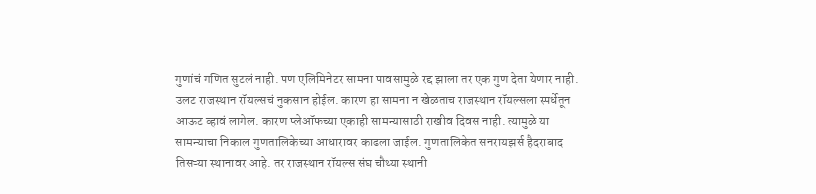गुणांचं गणित सुटलं नाही. पण एलिमिनेटर सामना पावसामुळे रद्द झाला तर एक गुण देता येणार नाही. उलट राजस्थान रॉयल्सचं नुकसान होईल. कारण हा सामना न खेळताच राजस्थान रॉयल्सला स्पर्धेतून आऊट व्हावं लागेल. कारण प्लेऑफच्या एकाही सामन्यासाठी राखीव दिवस नाही. त्यामुळे या सामन्याचा निकाल गुणतालिकेच्या आधारावर काढला जाईल. गुणतालिकेत सनरायझर्स हैदराबाद तिसऱ्या स्थानावर आहे. तर राजस्थान रॉयल्स संघ चौथ्या स्थानी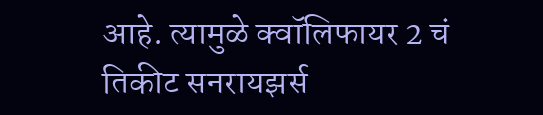आहे. त्यामुळे क्वॉलिफायर 2 चं तिकीट सनरायझर्स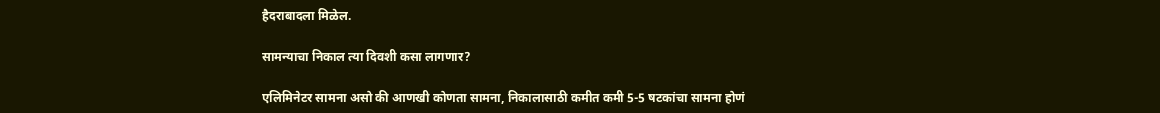हैदराबादला मिळेल.

सामन्याचा निकाल त्या दिवशी कसा लागणार?

एलिमिनेटर सामना असो की आणखी कोणता सामना, निकालासाठी कमीत कमी 5-5 षटकांचा सामना होणं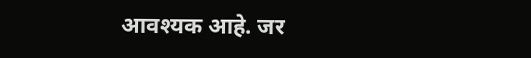आवश्यक आहे. जर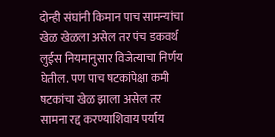दोन्ही संघांनी किमान पाच सामन्यांचा खेळ खेळला असेल तर पंच डकवर्थ लुईस नियमानुसार विजेत्याचा निर्णय घेतील. पण पाच षटकांपेक्षा कमी षटकांचा खेळ झाला असेल तर सामना रद्द करण्याशिवाय पर्याय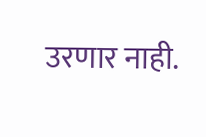उरणार नाही.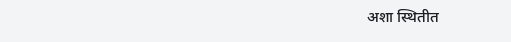अशा स्थितीत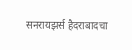सनरायझर्स हैदराबादचा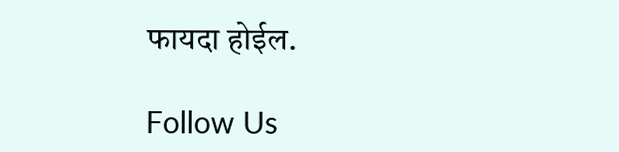फायदा होईल.

Follow Us